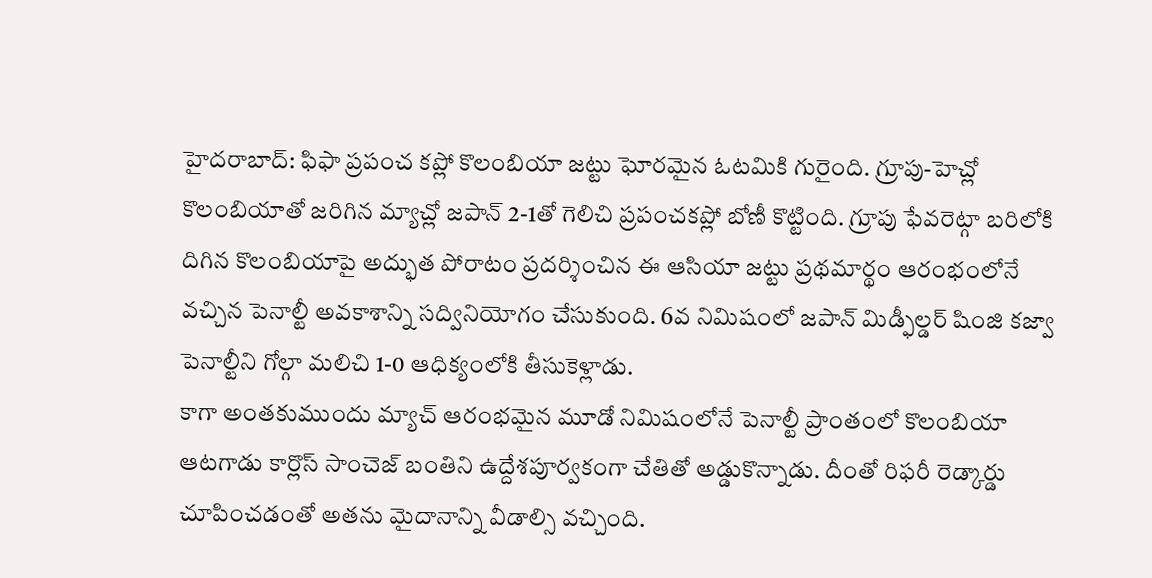హైదరాబాద్: ఫిఫా ప్రపంచ కప్లో కొలంబియా జట్టు ఘోరమైన ఓటమికి గురైంది. గ్రూపు-హెచ్లో కొలంబియాతో జరిగిన మ్యాచ్లో జపాన్ 2-1తో గెలిచి ప్రపంచకప్లో బోణీ కొట్టింది. గ్రూపు ఫేవరెట్గా బరిలోకి దిగిన కొలంబియాపై అద్భుత పోరాటం ప్రదర్శించిన ఈ ఆసియా జట్టు ప్రథమార్థం ఆరంభంలోనే వచ్చిన పెనాల్టీ అవకాశాన్ని సద్వినియోగం చేసుకుంది. 6వ నిమిషంలో జపాన్ మిడ్ఫీల్డర్ షింజి కజ్వా పెనాల్టీని గోల్గా మలిచి 1-0 ఆధిక్యంలోకి తీసుకెళ్లాడు.
కాగా అంతకుముందు మ్యాచ్ ఆరంభమైన మూడో నిమిషంలోనే పెనాల్టీ ప్రాంతంలో కొలంబియా ఆటగాడు కార్లొస్ సాంచెజ్ బంతిని ఉద్దేశపూర్వకంగా చేతితో అడ్డుకొన్నాడు. దీంతో రిఫరీ రెడ్కార్డు చూపించడంతో అతను మైదానాన్ని వీడాల్సి వచ్చింది.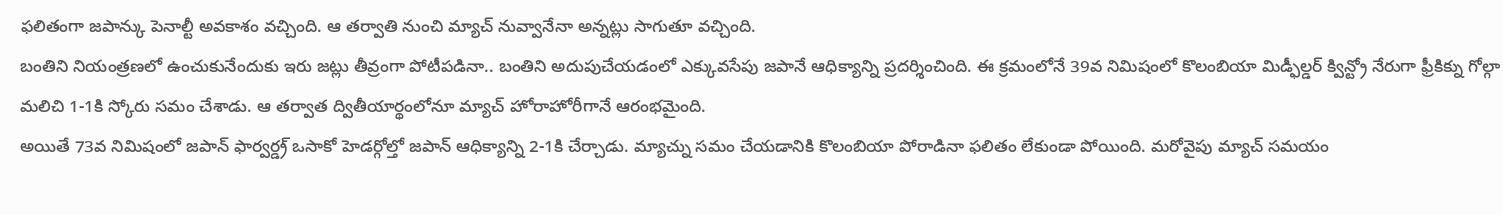ఫలితంగా జపాన్కు పెనాల్టీ అవకాశం వచ్చింది. ఆ తర్వాతి నుంచి మ్యాచ్ నువ్వానేనా అన్నట్లు సాగుతూ వచ్చింది.
బంతిని నియంత్రణలో ఉంచుకునేందుకు ఇరు జట్లు తీవ్రంగా పోటీపడినా.. బంతిని అదుపుచేయడంలో ఎక్కువసేపు జపానే ఆధిక్యాన్ని ప్రదర్శించింది. ఈ క్రమంలోనే 39వ నిమిషంలో కొలంబియా మిడ్ఫీల్డర్ క్విన్ట్రో నేరుగా ఫ్రీకిక్ను గోల్గా మలిచి 1-1కి స్కోరు సమం చేశాడు. ఆ తర్వాత ద్వితీయార్థంలోనూ మ్యాచ్ హోరాహోరీగానే ఆరంభమైంది.
అయితే 73వ నిమిషంలో జపాన్ ఫార్వర్డ్ర్ ఒసాకో హెడర్గోల్తో జపాన్ ఆధిక్యాన్ని 2-1కి చేర్చాడు. మ్యాచ్ను సమం చేయడానికి కొలంబియా పోరాడినా ఫలితం లేకుండా పోయింది. మరోవైపు మ్యాచ్ సమయం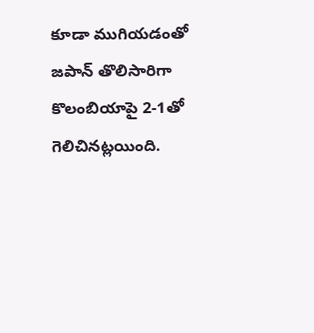కూడా ముగియడంతో జపాన్ తొలిసారిగా కొలంబియాపై 2-1తో గెలిచినట్లయింది.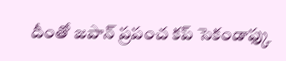దీంతో జపాన్ ప్రపంచ కప్ సెకండాఫ్కు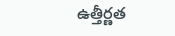ఉత్తీర్ణత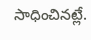సాధించినట్లే.